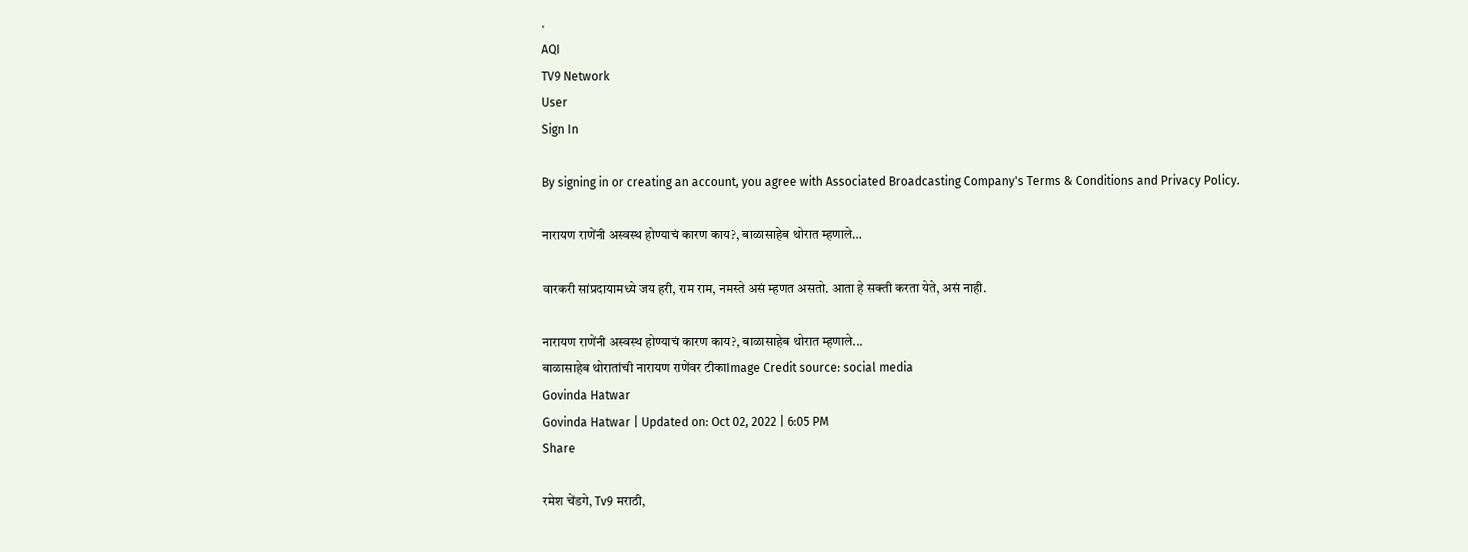.
AQI
TV9 Network
User
Sign In

By signing in or creating an account, you agree with Associated Broadcasting Company's Terms & Conditions and Privacy Policy.

नारायण राणेंनी अस्वस्थ होण्याचं कारण काय?, बाळासाहेब थोरात म्हणाले…

वारकरी सांप्रदायामध्ये जय हरी, राम राम, नमस्ते असं म्हणत असतो. आता हे सक्ती करता येते, असं नाही.

नारायण राणेंनी अस्वस्थ होण्याचं कारण काय?, बाळासाहेब थोरात म्हणाले...
बाळासाहेब थोरातांची नारायण राणेंवर टीकाImage Credit source: social media
Govinda Hatwar
Govinda Hatwar | Updated on: Oct 02, 2022 | 6:05 PM
Share

रमेश चेंडगे, Tv9 मराठी,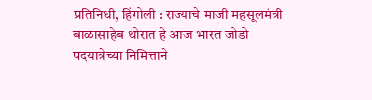प्रतिनिधी, हिंगोली : राज्याचे माजी महसूलमंत्री बाळासाहेब थोरात हे आज भारत जोडो पदयात्रेच्या निमित्ताने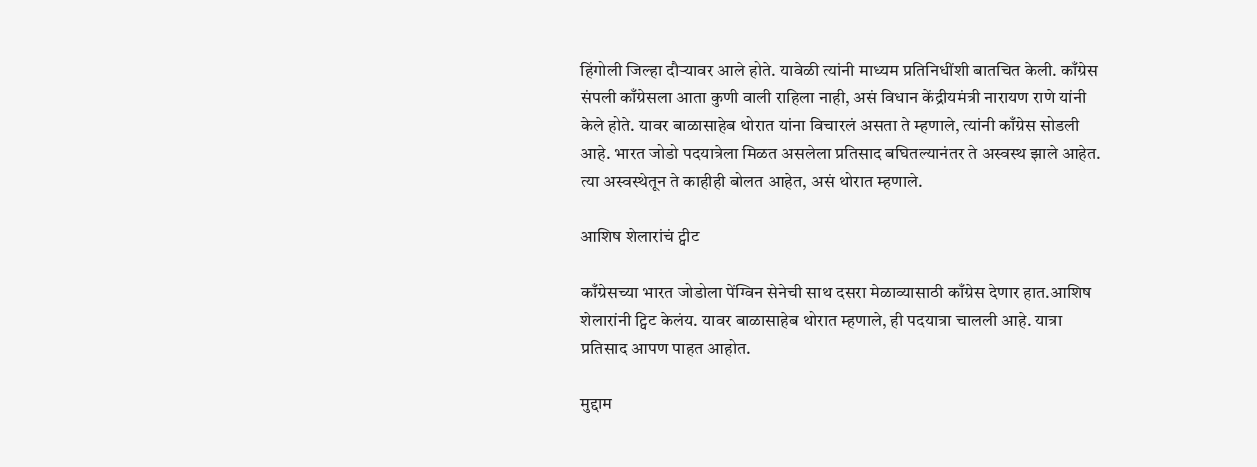हिंगोली जिल्हा दौऱ्यावर आले होते. यावेळी त्यांनी माध्यम प्रतिनिधींशी बातचित केली. काँग्रेस संपली काँग्रेसला आता कुणी वाली राहिला नाही, असं विधान केंद्रीयमंत्री नारायण राणे यांनी केले होते. यावर बाळासाहेब थोरात यांना विचारलं असता ते म्हणाले, त्यांनी काँग्रेस सोडली आहे. भारत जोडो पदयात्रेला मिळत असलेला प्रतिसाद बघितल्यानंतर ते अस्वस्थ झाले आहेत. त्या अस्वस्थेतून ते काहीही बोलत आहेत, असं थोरात म्हणाले.

आशिष शेलारांचं ट्वीट

काँग्रेसच्या भारत जोडोला पेंग्विन सेनेची साथ दसरा मेळाव्यासाठी काँग्रेस देणार हात.आशिष शेलारांनी ट्विट केलंय. यावर बाळासाहेब थोरात म्हणाले, ही पदयात्रा चालली आहे. यात्रा प्रतिसाद आपण पाहत आहोत.

मुद्दाम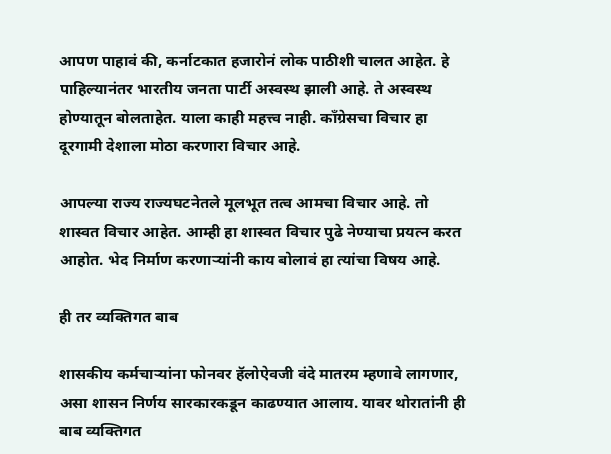आपण पाहावं की, कर्नाटकात हजारोनं लोक पाठीशी चालत आहेत. हे पाहिल्यानंतर भारतीय जनता पार्टी अस्वस्थ झाली आहे. ते अस्वस्थ होण्यातून बोलताहेत. याला काही महत्त्व नाही. काँग्रेसचा विचार हा दूरगामी देशाला मोठा करणारा विचार आहे.

आपल्या राज्य राज्यघटनेतले मूलभूत तत्व आमचा विचार आहे. तो शास्वत विचार आहेत. आम्ही हा शास्वत विचार पुढे नेण्याचा प्रयत्न करत आहोत. भेद निर्माण करणाऱ्यांनी काय बोलावं हा त्यांचा विषय आहे.

ही तर व्यक्तिगत बाब

शासकीय कर्मचाऱ्यांना फोनवर हॅलोऐवजी वंदे मातरम म्हणावे लागणार, असा शासन निर्णय सारकारकडून काढण्यात आलाय. यावर थोरातांनी ही बाब व्यक्तिगत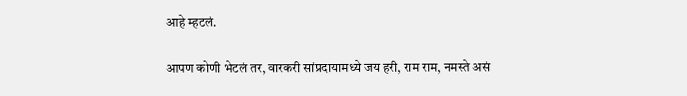आहे म्हटलं.

आपण कोणी भेटलं तर, वारकरी सांप्रदायामध्ये जय हरी, राम राम, नमस्ते असं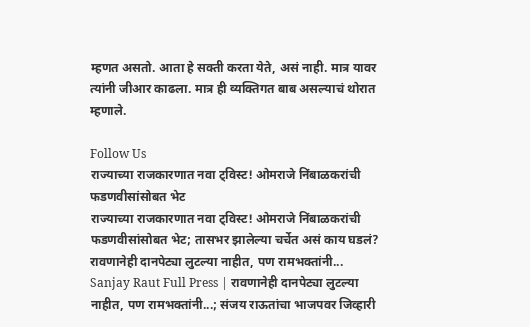म्हणत असतो. आता हे सक्ती करता येते, असं नाही. मात्र यावर त्यांनी जीआर काढला. मात्र ही व्यक्तिगत बाब असल्याचं थोरात म्हणाले.

Follow Us
राज्याच्या राजकारणात नवा ट्विस्ट! ओमराजे निंबाळकरांची फडणवीसांसोबत भेट
राज्याच्या राजकारणात नवा ट्विस्ट! ओमराजे निंबाळकरांची फडणवीसांसोबत भेट; तासभर झालेल्या चर्चेत असं काय घडलं?
रावणानेही दानपेट्या लुटल्या नाहीत, पण रामभक्तांनी...
Sanjay Raut Full Press | रावणानेही दानपेट्या लुटल्या नाहीत, पण रामभक्तांनी...; संजय राऊतांचा भाजपवर जिव्हारी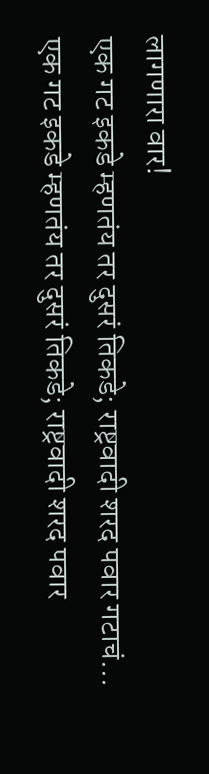लागणारा वार!
एक गट इकडे म्हणतंय तर दुसरं तिकडे; राष्ट्रवादी शरद पवार गटाचं...
एक गट इकडे म्हणतंय तर दुसरं तिकडे; राष्ट्रवादी शरद पवार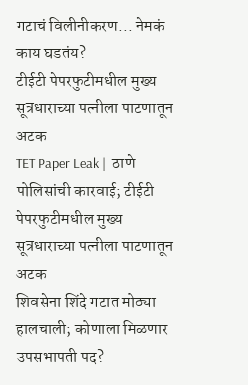गटाचं विलीनीकरण... नेमकं काय घडतंय?
टीईटी पेपरफुटीमधील मुख्य सूत्रधाराच्या पत्नीला पाटणातून अटक
TET Paper Leak |  ठाणे पोलिसांची कारवाई; टीईटी पेपरफुटीमधील मुख्य सूत्रधाराच्या पत्नीला पाटणातून अटक
शिवसेना शिंदे गटात मोठ्या हालचाली; कोणाला मिळणार उपसभापती पद?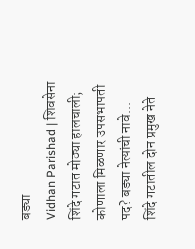बड्या
Vidhan Parishad | शिवसेना शिंदे गटात मोठ्या हालचाली; कोणाला मिळणार उपसभापती पद? बड्या नेत्यांची नावे...
शिंदे गटातील दोन प्रमुख नेते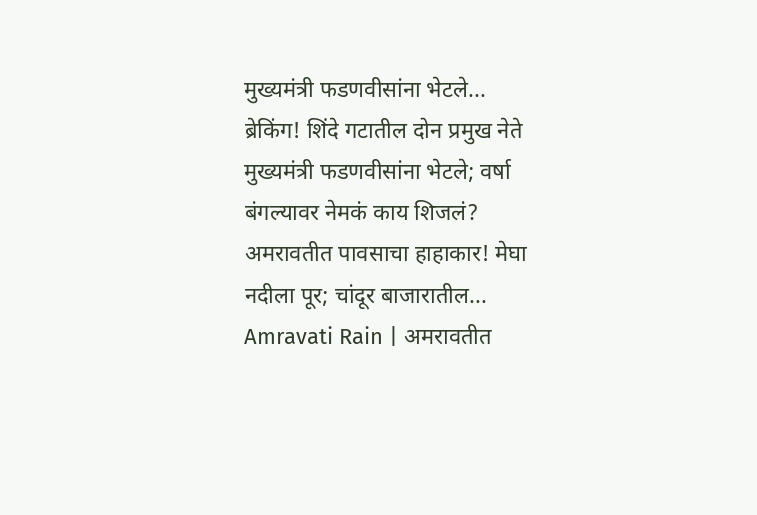मुख्यमंत्री फडणवीसांना भेटले...
ब्रेकिंग! शिंदे गटातील दोन प्रमुख नेते मुख्यमंत्री फडणवीसांना भेटले; वर्षा बंगल्यावर नेमकं काय शिजलं?
अमरावतीत पावसाचा हाहाकार! मेघा नदीला पूर; चांदूर बाजारातील...
Amravati Rain | अमरावतीत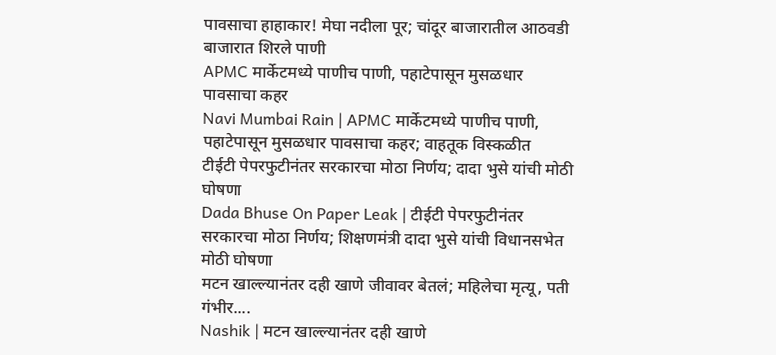पावसाचा हाहाकार! मेघा नदीला पूर; चांदूर बाजारातील आठवडी बाजारात शिरले पाणी
APMC मार्केटमध्ये पाणीच पाणी, पहाटेपासून मुसळधार पावसाचा कहर
Navi Mumbai Rain | APMC मार्केटमध्ये पाणीच पाणी, पहाटेपासून मुसळधार पावसाचा कहर; वाहतूक विस्कळीत
टीईटी पेपरफुटीनंतर सरकारचा मोठा निर्णय; दादा भुसे यांची मोठी घोषणा
Dada Bhuse On Paper Leak | टीईटी पेपरफुटीनंतर सरकारचा मोठा निर्णय; शिक्षणमंत्री दादा भुसे यांची विधानसभेत मोठी घोषणा
मटन खाल्ल्यानंतर दही खाणे जीवावर बेतलं; महिलेचा मृत्यू, पती गंभीर....
Nashik | मटन खाल्ल्यानंतर दही खाणे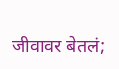जीवावर बेतलं;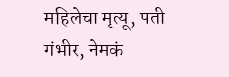महिलेचा मृत्यू, पती गंभीर, नेमकं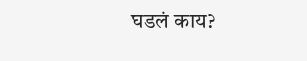घडलं काय?